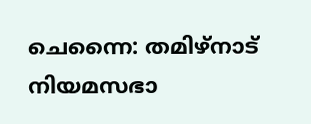ചെന്നൈ: തമിഴ്നാട് നിയമസഭാ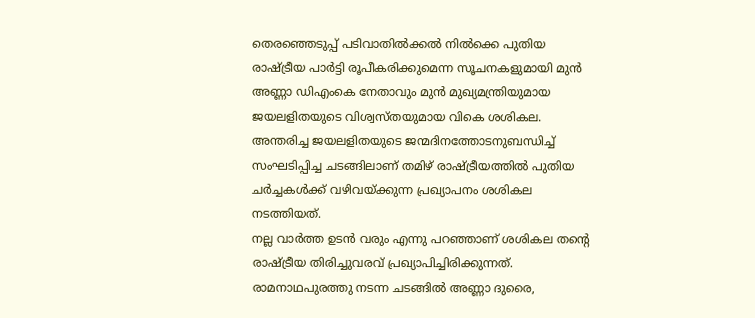തെരഞ്ഞെടുപ്പ് പടിവാതിൽക്കൽ നിൽക്കെ പുതിയ രാഷ്ട്രീയ പാർട്ടി രൂപീകരിക്കുമെന്ന സൂചനകളുമായി മുൻ അണ്ണാ ഡിഎംകെ നേതാവും മുൻ മുഖ്യമന്ത്രിയുമായ ജയലളിതയുടെ വിശ്വസ്തയുമായ വികെ ശശികല. അന്തരിച്ച ജയലളിതയുടെ ജന്മദിനത്തോടനുബന്ധിച്ച് സംഘടിപ്പിച്ച ചടങ്ങിലാണ് തമിഴ് രാഷ്ട്രീയത്തിൽ പുതിയ ചർച്ചകൾക്ക് വഴിവയ്ക്കുന്ന പ്രഖ്യാപനം ശശികല നടത്തിയത്.
നല്ല വാർത്ത ഉടൻ വരും എന്നു പറഞ്ഞാണ് ശശികല തന്റെ രാഷ്ട്രീയ തിരിച്ചുവരവ് പ്രഖ്യാപിച്ചിരിക്കുന്നത്. രാമനാഥപുരത്തു നടന്ന ചടങ്ങിൽ അണ്ണാ ദുരൈ,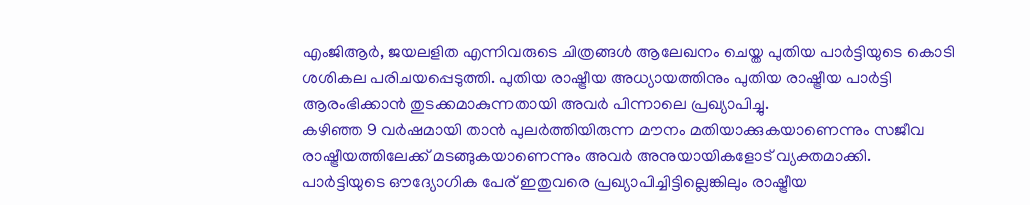എംജിആർ, ജയലളിത എന്നിവരുടെ ചിത്രങ്ങൾ ആലേഖനം ചെയ്ത പുതിയ പാർട്ടിയുടെ കൊടി ശശികല പരിചയപ്പെടുത്തി. പുതിയ രാഷ്ട്രീയ അധ്യായത്തിനും പുതിയ രാഷ്ട്രീയ പാർട്ടി ആരംഭിക്കാൻ തുടക്കമാകുന്നതായി അവർ പിന്നാലെ പ്രഖ്യാപിച്ചു.
കഴിഞ്ഞ 9 വർഷമായി താൻ പുലർത്തിയിരുന്ന മൗനം മതിയാക്കുകയാണെന്നും സജീവ രാഷ്ട്രീയത്തിലേക്ക് മടങ്ങുകയാണെന്നും അവർ അനുയായികളോട് വ്യക്തമാക്കി. പാർട്ടിയുടെ ഔദ്യോഗിക പേര് ഇതുവരെ പ്രഖ്യാപിച്ചിട്ടില്ലെങ്കിലും രാഷ്ട്രീയ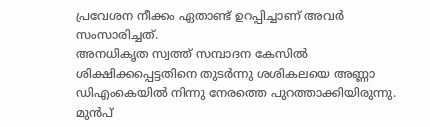പ്രവേശന നീക്കം ഏതാണ്ട് ഉറപ്പിച്ചാണ് അവർ സംസാരിച്ചത്.
അനധികൃത സ്വത്ത് സമ്പാദന കേസിൽ ശിക്ഷിക്കപ്പെട്ടതിനെ തുടർന്നു ശശികലയെ അണ്ണാ ഡിഎംകെയിൽ നിന്നു നേരത്തെ പുറത്താക്കിയിരുന്നു. മുൻപ്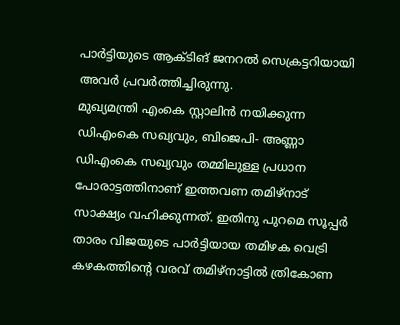പാർട്ടിയുടെ ആക്ടിങ് ജനറൽ സെക്രട്ടറിയായി അവർ പ്രവർത്തിച്ചിരുന്നു.
മുഖ്യമന്ത്രി എംകെ സ്റ്റാലിൻ നയിക്കുന്ന ഡിഎംകെ സഖ്യവും, ബിജെപി- അണ്ണാ ഡിഎംകെ സഖ്യവും തമ്മിലുള്ള പ്രധാന പോരാട്ടത്തിനാണ് ഇത്തവണ തമിഴ്നാട് സാക്ഷ്യം വഹിക്കുന്നത്. ഇതിനു പുറമെ സൂപ്പർ താരം വിജയുടെ പാർട്ടിയായ തമിഴക വെട്രി കഴകത്തിന്റെ വരവ് തമിഴ്നാട്ടിൽ ത്രികോണ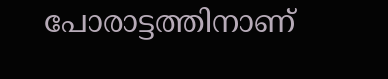പോരാട്ടത്തിനാണ്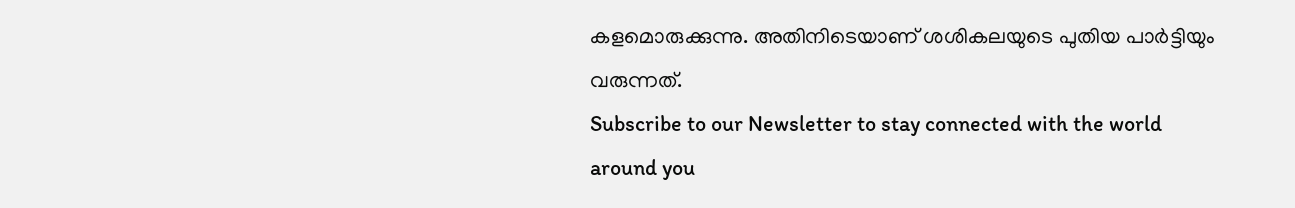കളമൊരുക്കുന്നു. അതിനിടെയാണ് ശശികലയുടെ പുതിയ പാർട്ടിയും വരുന്നത്.
Subscribe to our Newsletter to stay connected with the world around you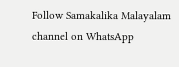Follow Samakalika Malayalam channel on WhatsApp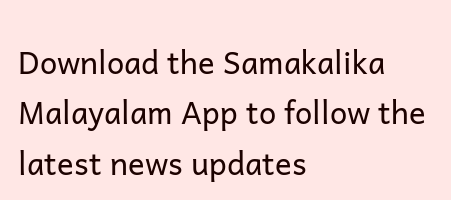Download the Samakalika Malayalam App to follow the latest news updates